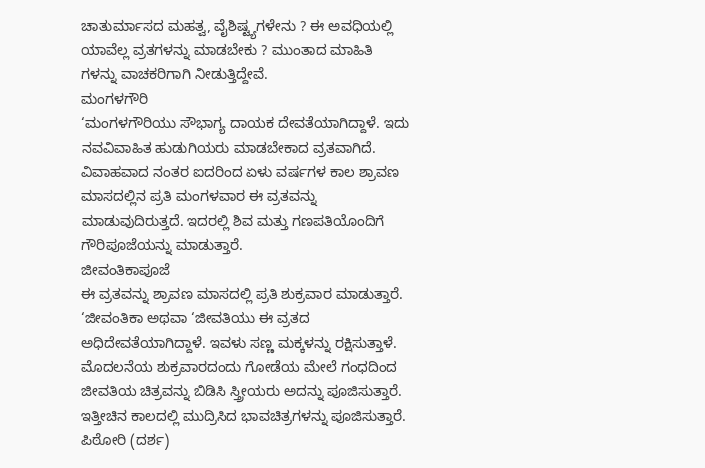ಚಾತುರ್ಮಾಸದ ಮಹತ್ವ, ವೈಶಿಷ್ಟ್ಯಗಳೇನು ? ಈ ಅವಧಿಯಲ್ಲಿ ಯಾವೆಲ್ಲ ವ್ರತಗಳನ್ನು ಮಾಡಬೇಕು ? ಮುಂತಾದ ಮಾಹಿತಿ ಗಳನ್ನು ವಾಚಕರಿಗಾಗಿ ನೀಡುತ್ತಿದ್ದೇವೆ.
ಮಂಗಳಗೌರಿ
‘ಮಂಗಳಗೌರಿಯು ಸೌಭಾಗ್ಯ ದಾಯಕ ದೇವತೆಯಾಗಿದ್ದಾಳೆ. ಇದು ನವವಿವಾಹಿತ ಹುಡುಗಿಯರು ಮಾಡಬೇಕಾದ ವ್ರತವಾಗಿದೆ. ವಿವಾಹವಾದ ನಂತರ ಐದರಿಂದ ಏಳು ವರ್ಷಗಳ ಕಾಲ ಶ್ರಾವಣ ಮಾಸದಲ್ಲಿನ ಪ್ರತಿ ಮಂಗಳವಾರ ಈ ವ್ರತವನ್ನು ಮಾಡುವುದಿರುತ್ತದೆ. ಇದರಲ್ಲಿ ಶಿವ ಮತ್ತು ಗಣಪತಿಯೊಂದಿಗೆ ಗೌರಿಪೂಜೆಯನ್ನು ಮಾಡುತ್ತಾರೆ.
ಜೀವಂತಿಕಾಪೂಜೆ
ಈ ವ್ರತವನ್ನು ಶ್ರಾವಣ ಮಾಸದಲ್ಲಿ ಪ್ರತಿ ಶುಕ್ರವಾರ ಮಾಡುತ್ತಾರೆ. ‘ಜೀವಂತಿಕಾ ಅಥವಾ ‘ಜೀವತಿಯು ಈ ವ್ರತದ ಅಧಿದೇವತೆಯಾಗಿದ್ದಾಳೆ. ಇವಳು ಸಣ್ಣ ಮಕ್ಕಳನ್ನು ರಕ್ಷಿಸುತ್ತಾಳೆ. ಮೊದಲನೆಯ ಶುಕ್ರವಾರದಂದು ಗೋಡೆಯ ಮೇಲೆ ಗಂಧದಿಂದ ಜೀವತಿಯ ಚಿತ್ರವನ್ನು ಬಿಡಿಸಿ ಸ್ತ್ರೀಯರು ಅದನ್ನು ಪೂಜಿಸುತ್ತಾರೆ. ಇತ್ತೀಚಿನ ಕಾಲದಲ್ಲಿ ಮುದ್ರಿಸಿದ ಭಾವಚಿತ್ರಗಳನ್ನು ಪೂಜಿಸುತ್ತಾರೆ.
ಪಿಠೋರಿ (ದರ್ಶ)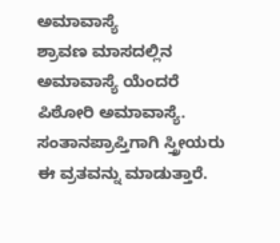ಅಮಾವಾಸ್ಯೆ
ಶ್ರಾವಣ ಮಾಸದಲ್ಲಿನ ಅಮಾವಾಸ್ಯೆ ಯೆಂದರೆ ಪಿಠೋರಿ ಅಮಾವಾಸ್ಯೆ. ಸಂತಾನಪ್ರಾಪ್ತಿಗಾಗಿ ಸ್ತ್ರೀಯರು ಈ ವ್ರತವನ್ನು ಮಾಡುತ್ತಾರೆ.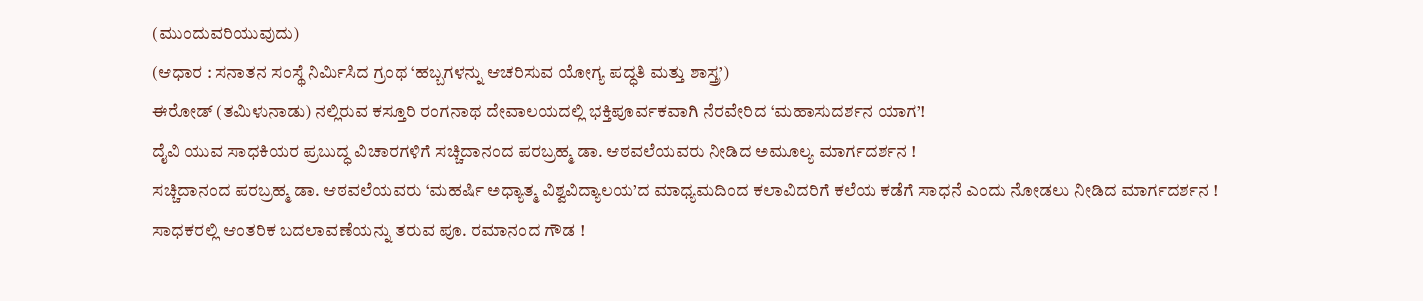(ಮುಂದುವರಿಯುವುದು)
(ಆಧಾರ : ಸನಾತನ ಸಂಸ್ಥೆ ನಿರ್ಮಿಸಿದ ಗ್ರಂಥ ‘ಹಬ್ಬಗಳನ್ನು ಆಚರಿಸುವ ಯೋಗ್ಯ ಪದ್ಧತಿ ಮತ್ತು ಶಾಸ್ತ್ರ’)
ಈರೋಡ್ (ತಮಿಳುನಾಡು) ನಲ್ಲಿರುವ ಕಸ್ತೂರಿ ರಂಗನಾಥ ದೇವಾಲಯದಲ್ಲಿ ಭಕ್ತಿಪೂರ್ವಕವಾಗಿ ನೆರವೇರಿದ ‘ಮಹಾಸುದರ್ಶನ ಯಾಗ’!
ದೈವಿ ಯುವ ಸಾಧಕಿಯರ ಪ್ರಬುದ್ಧ ವಿಚಾರಗಳಿಗೆ ಸಚ್ಚಿದಾನಂದ ಪರಬ್ರಹ್ಮ ಡಾ. ಆಠವಲೆಯವರು ನೀಡಿದ ಅಮೂಲ್ಯ ಮಾರ್ಗದರ್ಶನ !
ಸಚ್ಚಿದಾನಂದ ಪರಬ್ರಹ್ಮ ಡಾ. ಆಠವಲೆಯವರು ‘ಮಹರ್ಷಿ ಅಧ್ಯಾತ್ಮ ವಿಶ್ವವಿದ್ಯಾಲಯ’ದ ಮಾಧ್ಯಮದಿಂದ ಕಲಾವಿದರಿಗೆ ಕಲೆಯ ಕಡೆಗೆ ಸಾಧನೆ ಎಂದು ನೋಡಲು ನೀಡಿದ ಮಾರ್ಗದರ್ಶನ !
ಸಾಧಕರಲ್ಲಿ ಆಂತರಿಕ ಬದಲಾವಣೆಯನ್ನು ತರುವ ಪೂ. ರಮಾನಂದ ಗೌಡ !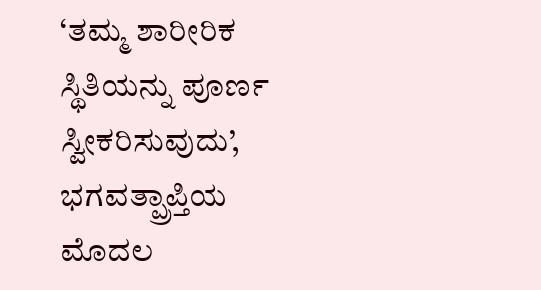‘ತಮ್ಮ ಶಾರೀರಿಕ ಸ್ಥಿತಿಯನ್ನು ಪೂರ್ಣ ಸ್ವೀಕರಿಸುವುದು’, ಭಗವತ್ಪ್ರಾಪ್ತಿಯ ಮೊದಲ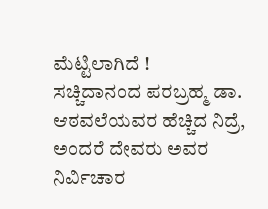ಮೆಟ್ಟಿಲಾಗಿದೆ !
ಸಚ್ಚಿದಾನಂದ ಪರಬ್ರಹ್ಮ ಡಾ. ಆಠವಲೆಯವರ ಹೆಚ್ಚಿದ ನಿದ್ರೆ, ಅಂದರೆ ದೇವರು ಅವರ ನಿರ್ವಿಚಾರ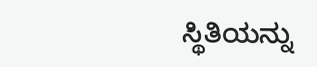ಸ್ಥಿತಿಯನ್ನು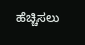ಹೆಚ್ಚಿಸಲು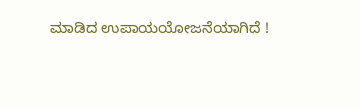ಮಾಡಿದ ಉಪಾಯಯೋಜನೆಯಾಗಿದೆ !